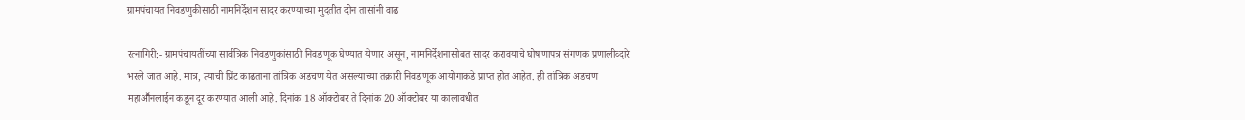ग्रामपंचायत निवडणुकीसाठी नामनिर्देशन सादर करण्याच्या मुदतीत दोन तासांनी वाढ

रत्नागिरी:- ग्रामपंचायतींच्या सार्वत्रिक निवडणुकांसाठी निवडणूक घेण्यात येणार असून, नामनिर्देशनासोबत सादर करावयाचे घोषणापत्र संगणक प्रणालीव्दारे भरले जात आहे. मात्र, त्याची प्रिंट काढताना तांत्रिक अडचण येत असल्याच्या तक्रारी निवडणूक आयोगाकडे प्राप्त होत आहेत. ही तांत्रिक अडचण महाआॕनलाईन कडून दूर करण्यात आली आहे. दिनांक 18 ऑक्टोबर ते दिनांक 20 ऑक्टोबर या कालावधीत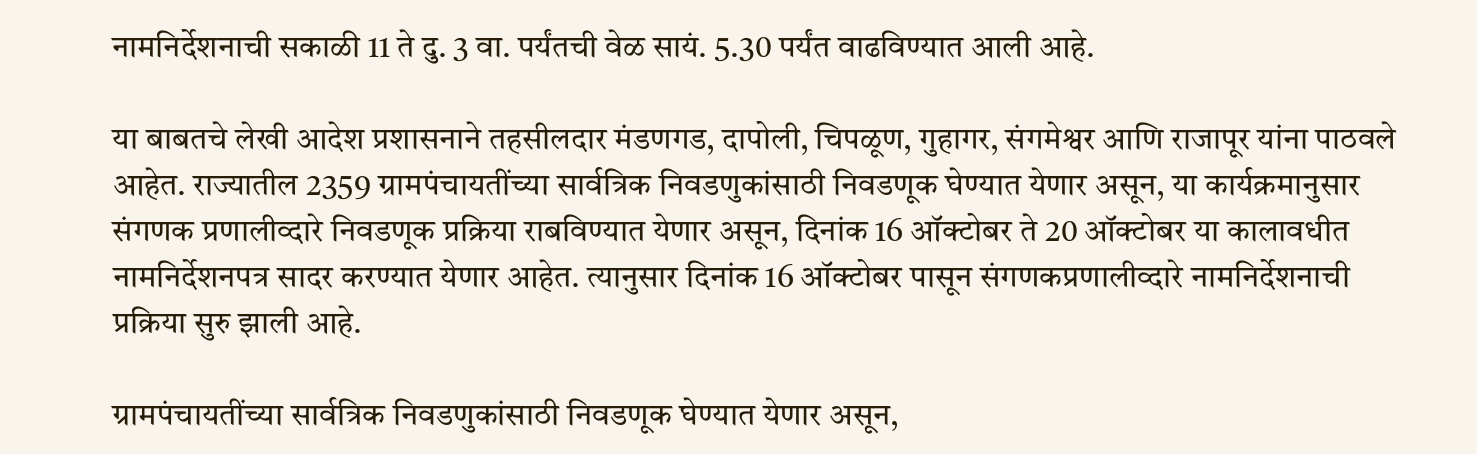नामनिर्देशनाची सकाळी 11 ते दु. 3 वा. पर्यंतची वेळ सायं. 5.30 पर्यंत वाढविण्यात आली आहे.

या बाबतचे लेखी आदेश प्रशासनाने तहसीलदार मंडणगड, दापोली, चिपळूण, गुहागर, संगमेश्वर आणि राजापूर यांना पाठवले आहेत. राज्यातील 2359 ग्रामपंचायतींच्या सार्वत्रिक निवडणुकांसाठी निवडणूक घेण्यात येणार असून, या कार्यक्रमानुसार संगणक प्रणालीव्दारे निवडणूक प्रक्रिया राबविण्यात येणार असून, दिनांक 16 ऑक्टोबर ते 20 ऑक्टोबर या कालावधीत नामनिर्देशनपत्र सादर करण्यात येणार आहेत. त्यानुसार दिनांक 16 ऑक्टोबर पासून संगणकप्रणालीव्दारे नामनिर्देशनाची प्रक्रिया सुरु झाली आहे.

ग्रामपंचायतींच्या सार्वत्रिक निवडणुकांसाठी निवडणूक घेण्यात येणार असून,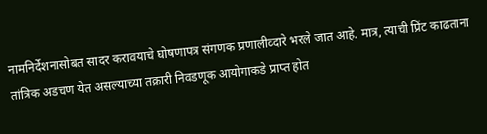नामनिर्देशनासोबत सादर करावयाचे घोषणापत्र संगणक प्रणालीव्दारे भरले जात आहे. मात्र, त्याची प्रिंट काढताना तांत्रिक अडचण येत असल्याच्या तक्रारी निवडणूक आयोगाकडे प्राप्त होत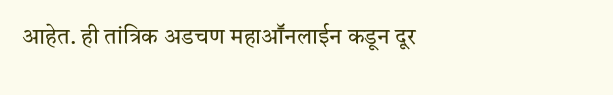आहेत. ही तांत्रिक अडचण महाआॕनलाईन कडून दूर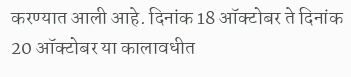करण्यात आली आहे. दिनांक 18 ऑक्टोबर ते दिनांक 20 ऑक्टोबर या कालावधीत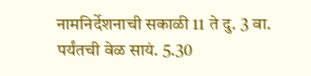नामनिर्देशनाची सकाळी 11 ते दु. 3 वा. पर्यंतची वेळ सायं. 5.30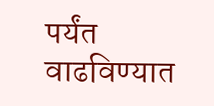पर्यंत वाढविण्यात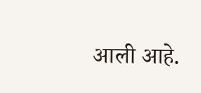आली आहे.